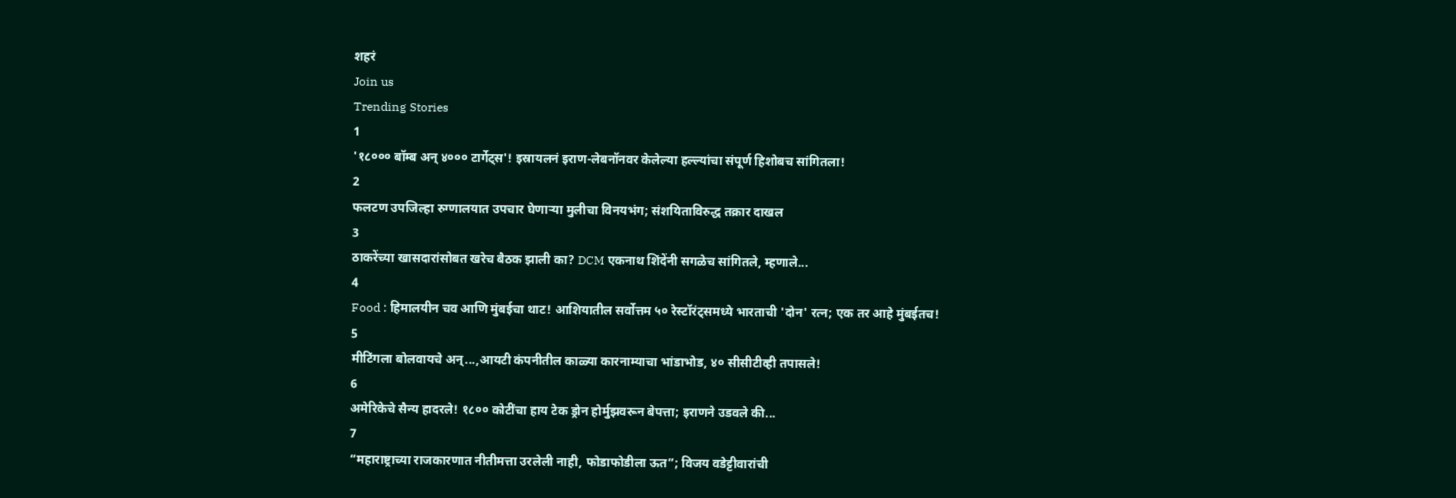शहरं
Join us
Trending Stories
1
'१८००० बॉम्ब अन् ४००० टार्गेट्स'! इस्रायलनं इराण-लेबनॉनवर केलेल्या हल्ल्यांचा संपूर्ण हिशोबच सांगितला!
2
फलटण उपजिल्हा रुग्णालयात उपचार घेणाऱ्या मुलीचा विनयभंग; संशयिताविरुद्ध तक्रार दाखल
3
ठाकरेंच्या खासदारांसोबत खरेच बैठक झाली का? DCM एकनाथ शिंदेंनी सगळेच सांगितले, म्हणाले...
4
Food : हिमालयीन चव आणि मुंबईचा थाट! आशियातील सर्वोत्तम ५० रेस्टॉरंट्समध्ये भारताची 'दोन' रत्न; एक तर आहे मुंबईतच!
5
मीटिंगला बोलवायचे अन्...,आयटी कंपनीतील काळ्या कारनाम्याचा भांडाभोड, ४० सीसीटीव्ही तपासले!
6
अमेरिकेचे सैन्य हादरले! १८०० कोटींचा हाय टेक ड्रोन होर्मुझवरून बेपत्ता; इराणने उडवले की...
7
“महाराष्ट्राच्या राजकारणात नीतीमत्ता उरलेली नाही, फोडाफोडीला ऊत”; विजय वडेट्टीवारांची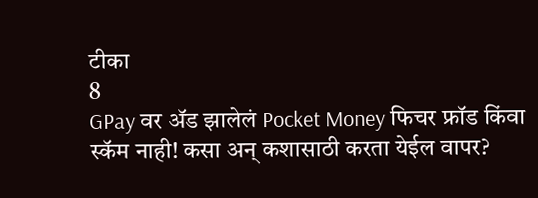टीका
8
GPay वर ॲड झालेलं Pocket Money फिचर फ्रॉड किंवा स्कॅम नाही! कसा अन् कशासाठी करता येईल वापर?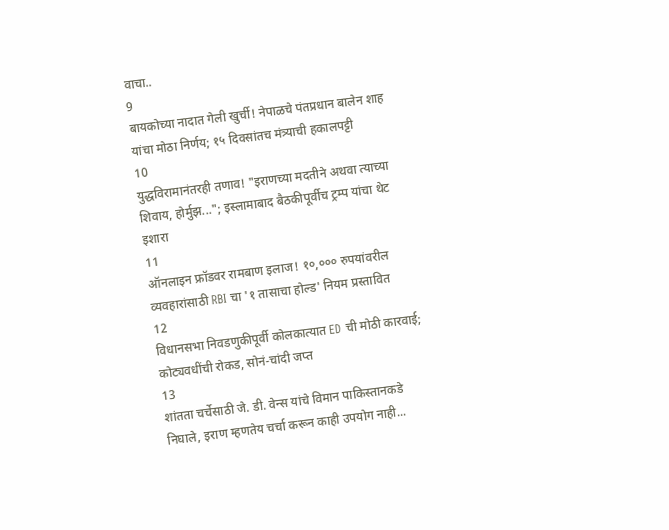वाचा..
9
बायकोच्या नादात गेली खुर्ची! नेपाळचे पंतप्रधान बालेन शाह यांचा मोठा निर्णय; १५ दिवसांतच मंत्र्याची हकालपट्टी
10
युद्धविरामानंतरही तणाव! "इराणच्या मदतीने अथवा त्याच्या शिवाय, होर्मुझ..."; इस्लामाबाद बैठकीपूर्वीच ट्रम्प यांचा थेट इशारा
11
ऑनलाइन फ्रॉडवर रामबाण इलाज! १०,००० रुपयांवरील व्यवहारांसाठी RBI चा '१ तासाचा होल्ड' नियम प्रस्तावित
12
विधानसभा निवडणुकीपूर्वी कोलकात्यात ED ची मोठी कारवाई; कोट्यवधींची रोकड, सोनं-चांदी जप्त
13
शांतता चर्चेसाठी जे. डी. वेन्स यांचे विमान पाकिस्तानकडे निघाले, इराण म्हणतेय चर्चा करून काही उपयोग नाही...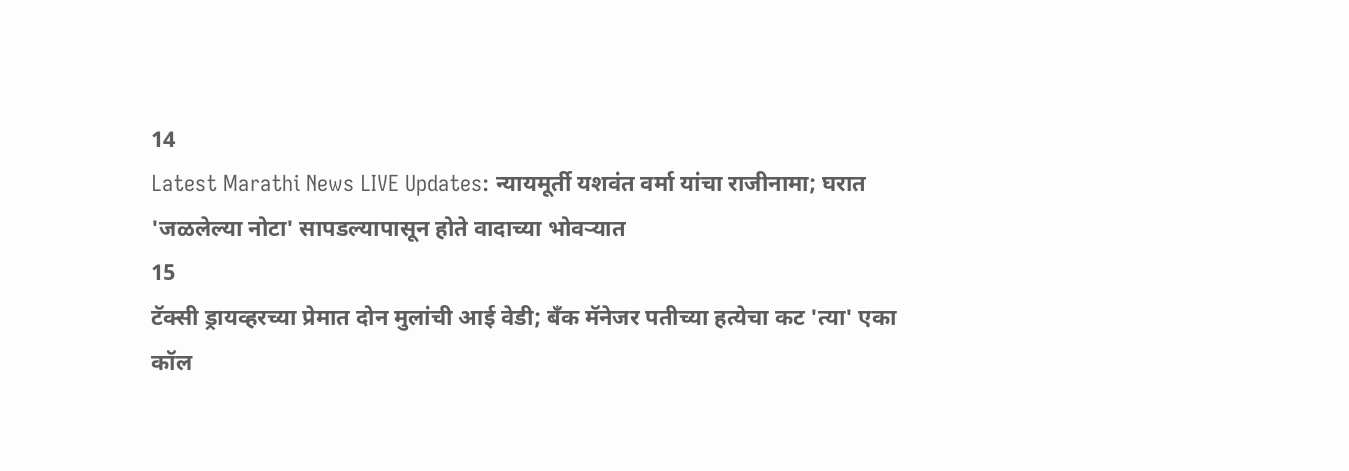14
Latest Marathi News LIVE Updates: न्यायमूर्ती यशवंत वर्मा यांचा राजीनामा; घरात 'जळलेल्या नोटा' सापडल्यापासून होते वादाच्या भोवऱ्यात
15
टॅक्सी ड्रायव्हरच्या प्रेमात दोन मुलांची आई वेडी; बँक मॅनेजर पतीच्या हत्येचा कट 'त्या' एका कॉल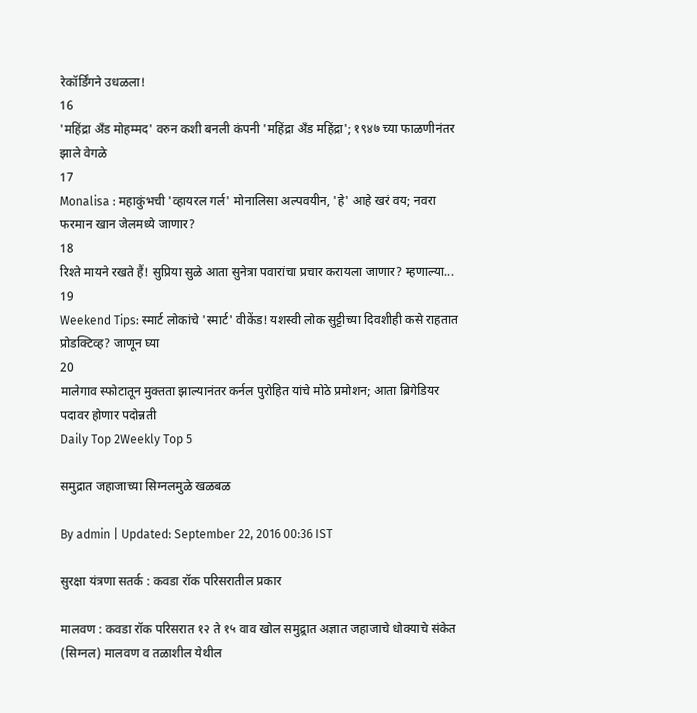रेकॉर्डिंगने उधळला!
16
'महिंद्रा अँड मोहम्मद' वरुन कशी बनली कंपनी 'महिंद्रा अँड महिंद्रा'; १९४७ च्या फाळणीनंतर झाले वेगळे
17
Monalisa : महाकुंभची 'व्हायरल गर्ल' मोनालिसा अल्पवयीन, 'हे' आहे खरं वय; नवरा फरमान खान जेलमध्ये जाणार?
18
रिश्ते मायने रखते हैं! सुप्रिया सुळे आता सुनेत्रा पवारांचा प्रचार करायला जाणार? म्हणाल्या...
19
Weekend Tips: स्मार्ट लोकांचे 'स्मार्ट' वीकेंड! यशस्वी लोक सुट्टीच्या दिवशीही कसे राहतात प्रोडक्टिव्ह? जाणून घ्या
20
मालेगाव स्फोटातून मुक्तता झाल्यानंतर कर्नल पुरोहित यांचे मोठे प्रमोशन; आता ब्रिगेडियर पदावर होणार पदोन्नती
Daily Top 2Weekly Top 5

समुद्रात जहाजाच्या सिग्नलमुळे खळबळ

By admin | Updated: September 22, 2016 00:36 IST

सुरक्षा यंत्रणा सतर्क : कवडा रॉक परिसरातील प्रकार

मालवण : कवडा रॉक परिसरात १२ ते १५ वाव खोल समुद्र्रात अज्ञात जहाजाचे धोक्याचे संकेत (सिग्नल) मालवण व तळाशील येथील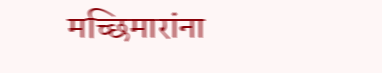मच्छिमारांना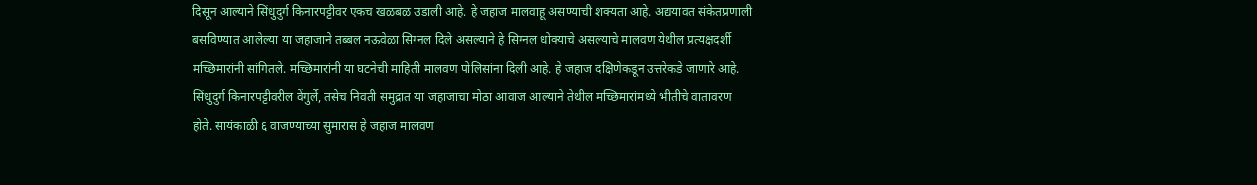दिसून आल्याने सिंधुदुर्ग किनारपट्टीवर एकच खळबळ उडाली आहे. हे जहाज मालवाहू असण्याची शक्यता आहे. अद्ययावत संकेतप्रणाली बसविण्यात आलेल्या या जहाजाने तब्बल नऊवेळा सिग्नल दिले असल्याने हे सिग्नल धोक्याचे असल्याचे मालवण येथील प्रत्यक्षदर्शी मच्छिमारांनी सांगितले. मच्छिमारांनी या घटनेची माहिती मालवण पोलिसांना दिली आहे. हे जहाज दक्षिणेकडून उत्तरेकडे जाणारे आहे. सिंधुदुर्ग किनारपट्टीवरील वेंगुर्ले, तसेच निवती समुद्रात या जहाजाचा मोठा आवाज आल्याने तेथील मच्छिमारांमध्ये भीतीचे वातावरण होते. सायंकाळी ६ वाजण्याच्या सुमारास हे जहाज मालवण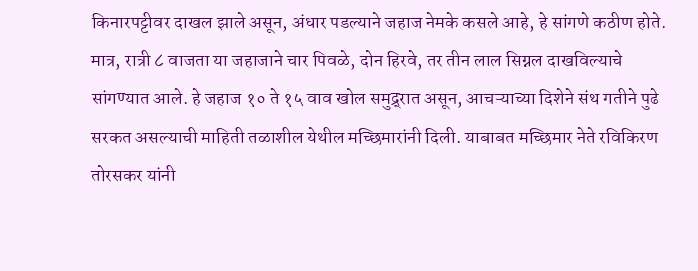किनारपट्टीवर दाखल झाले असून, अंधार पडल्याने जहाज नेमके कसले आहे, हे सांगणे कठीण होते. मात्र, रात्री ८ वाजता या जहाजाने चार पिवळे, दोन हिरवे, तर तीन लाल सिग्नल दाखविल्याचे सांगण्यात आले. हे जहाज १० ते १५ वाव खोल समुद्र्रात असून, आचऱ्याच्या दिशेने संथ गतीने पुढे सरकत असल्याची माहिती तळाशील येथील मच्छिमारांनी दिली. याबाबत मच्छिमार नेते रविकिरण तोरसकर यांनी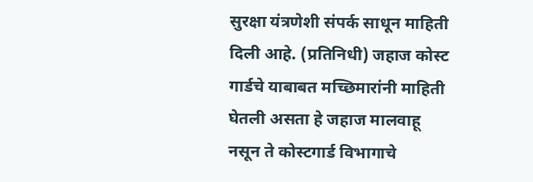सुरक्षा यंत्रणेशी संपर्क साधून माहिती दिली आहे. (प्रतिनिधी) जहाज कोस्ट गार्डचे याबाबत मच्छिमारांनी माहिती घेतली असता हे जहाज मालवाहू नसून ते कोस्टगार्ड विभागाचे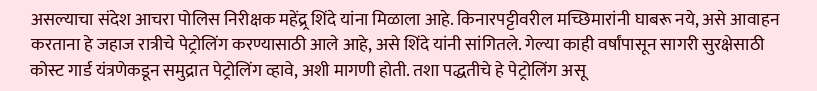असल्याचा संदेश आचरा पोलिस निरीक्षक महेंद्र्र शिंदे यांना मिळाला आहे. किनारपट्टीवरील मच्छिमारांनी घाबरू नये, असे आवाहन करताना हे जहाज रात्रीचे पेट्रोलिंग करण्यासाठी आले आहे, असे शिंदे यांनी सांगितले. गेल्या काही वर्षांपासून सागरी सुरक्षेसाठी कोस्ट गार्ड यंत्रणेकडून समुद्रात पेट्रोलिंग व्हावे, अशी मागणी होती. तशा पद्धतीचे हे पेट्रोलिंग असू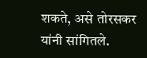शकते, असे तोरसकर यांनी सांगितले.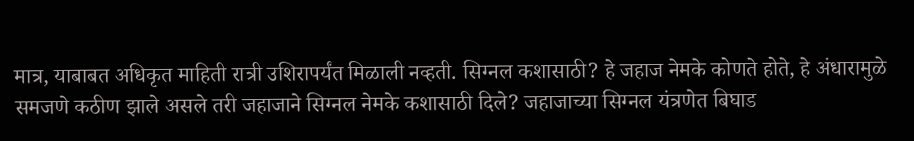मात्र, याबाबत अधिकृत माहिती रात्री उशिरापर्यंत मिळाली नव्हती. सिग्नल कशासाठी? हे जहाज नेमके कोणते होते, हे अंधारामुळे समजणे कठीण झाले असले तरी जहाजाने सिग्नल नेमके कशासाठी दिले? जहाजाच्या सिग्नल यंत्रणेत बिघाड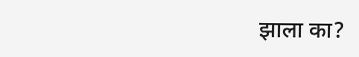झाला का?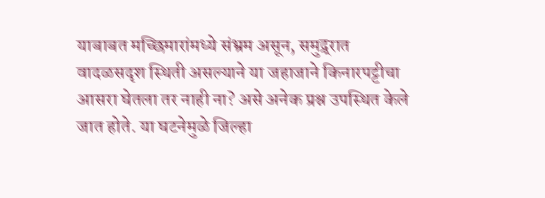याबाबत मच्छिमारांमध्ये संभ्रम असून, समुद्र्रात वादळसदृश स्थिती असल्याने या जहाजाने किनारपट्टीचा आसरा घेतला तर नाही ना? असे अनेक प्रश्न उपस्थित केले जात होते. या घटनेमुळे जिल्हा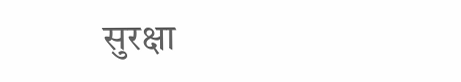सुरक्षा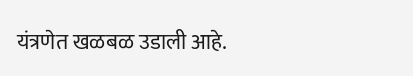यंत्रणेत खळबळ उडाली आहे.